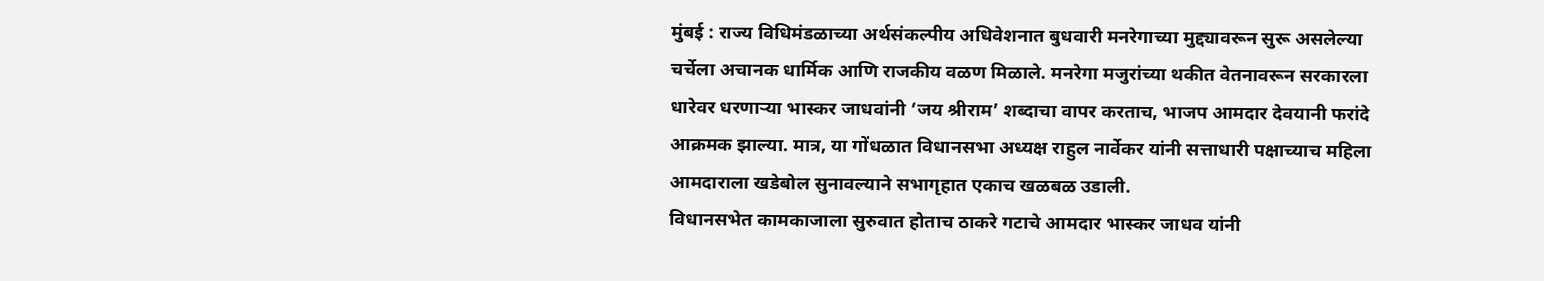मुंबई : राज्य विधिमंडळाच्या अर्थसंकल्पीय अधिवेशनात बुधवारी मनरेगाच्या मुद्द्यावरून सुरू असलेल्या चर्चेला अचानक धार्मिक आणि राजकीय वळण मिळाले. मनरेगा मजुरांच्या थकीत वेतनावरून सरकारला धारेवर धरणाऱ्या भास्कर जाधवांनी ‘जय श्रीराम’ शब्दाचा वापर करताच, भाजप आमदार देवयानी फरांदे आक्रमक झाल्या. मात्र, या गोंधळात विधानसभा अध्यक्ष राहुल नार्वेकर यांनी सत्ताधारी पक्षाच्याच महिला आमदाराला खडेबोल सुनावल्याने सभागृहात एकाच खळबळ उडाली.
विधानसभेत कामकाजाला सुरुवात होताच ठाकरे गटाचे आमदार भास्कर जाधव यांनी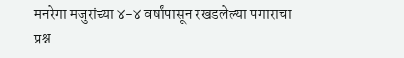मनरेगा मजुरांच्या ४-४ वर्षांपासून रखडलेल्या पगाराचा प्रश्न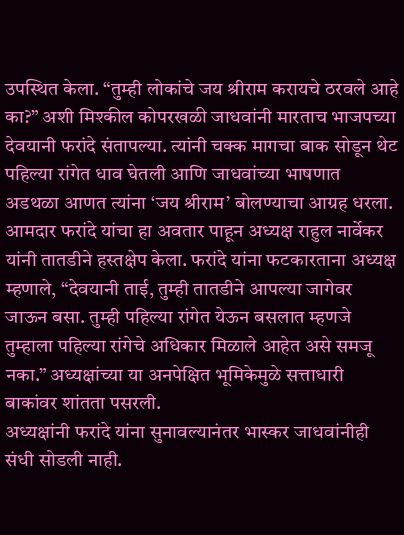उपस्थित केला. “तुम्ही लोकांचे जय श्रीराम करायचे ठरवले आहे का?” अशी मिश्कील कोपरखळी जाधवांनी मारताच भाजपच्या देवयानी फरांदे संतापल्या. त्यांनी चक्क मागचा बाक सोडून थेट पहिल्या रांगेत धाव घेतली आणि जाधवांच्या भाषणात अडथळा आणत त्यांना ‘जय श्रीराम’ बोलण्याचा आग्रह धरला.
आमदार फरांदे यांचा हा अवतार पाहून अध्यक्ष राहुल नार्वेकर यांनी तातडीने हस्तक्षेप केला. फरांदे यांना फटकारताना अध्यक्ष म्हणाले, “देवयानी ताई, तुम्ही तातडीने आपल्या जागेवर जाऊन बसा. तुम्ही पहिल्या रांगेत येऊन बसलात म्हणजे तुम्हाला पहिल्या रांगेचे अधिकार मिळाले आहेत असे समजू नका.” अध्यक्षांच्या या अनपेक्षित भूमिकेमुळे सत्ताधारी बाकांवर शांतता पसरली.
अध्यक्षांनी फरांदे यांना सुनावल्यानंतर भास्कर जाधवांनीही संधी सोडली नाही.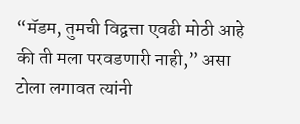“मॅडम, तुमची विद्वत्ता एवढी मोठी आहे की ती मला परवडणारी नाही,” असा टोला लगावत त्यांनी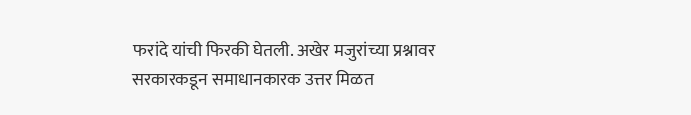फरांदे यांची फिरकी घेतली. अखेर मजुरांच्या प्रश्नावर सरकारकडून समाधानकारक उत्तर मिळत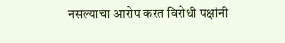नसल्याचा आरोप करत विरोधी पक्षांनी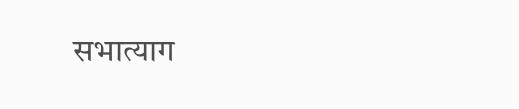सभात्याग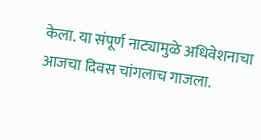केला. या संपूर्ण नाट्यामुळे अधिवेशनाचा आजचा दिवस चांगलाच गाजला.